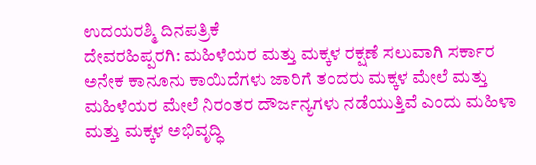ಉದಯರಶ್ಮಿ ದಿನಪತ್ರಿಕೆ
ದೇವರಹಿಪ್ಪರಗಿ: ಮಹಿಳೆಯರ ಮತ್ತು ಮಕ್ಕಳ ರಕ್ಷಣೆ ಸಲುವಾಗಿ ಸರ್ಕಾರ ಅನೇಕ ಕಾನೂನು ಕಾಯಿದೆಗಳು ಜಾರಿಗೆ ತಂದರು ಮಕ್ಕಳ ಮೇಲೆ ಮತ್ತು ಮಹಿಳೆಯರ ಮೇಲೆ ನಿರಂತರ ದೌರ್ಜನ್ಯಗಳು ನಡೆಯುತ್ತಿವೆ ಎಂದು ಮಹಿಳಾ ಮತ್ತು ಮಕ್ಕಳ ಅಭಿವೃದ್ಧಿ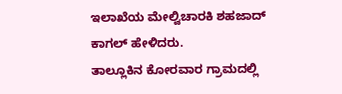ಇಲಾಖೆಯ ಮೇಲ್ವಿಚಾರಕಿ ಶಹಜಾದ್ ಕಾಗಲ್ ಹೇಳಿದರು.
ತಾಲ್ಲೂಕಿನ ಕೋರವಾರ ಗ್ರಾಮದಲ್ಲಿ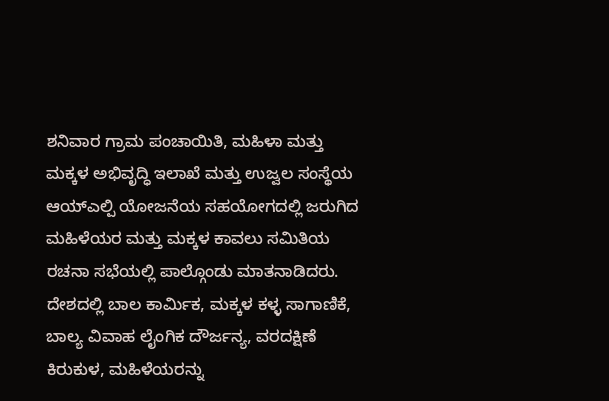ಶನಿವಾರ ಗ್ರಾಮ ಪಂಚಾಯಿತಿ, ಮಹಿಳಾ ಮತ್ತು ಮಕ್ಕಳ ಅಭಿವೃದ್ಧಿ ಇಲಾಖೆ ಮತ್ತು ಉಜ್ವಲ ಸಂಸ್ಥೆಯ ಆಯ್ಎಲ್ಪಿ ಯೋಜನೆಯ ಸಹಯೋಗದಲ್ಲಿ ಜರುಗಿದ ಮಹಿಳೆಯರ ಮತ್ತು ಮಕ್ಕಳ ಕಾವಲು ಸಮಿತಿಯ ರಚನಾ ಸಭೆಯಲ್ಲಿ ಪಾಲ್ಗೊಂಡು ಮಾತನಾಡಿದರು.
ದೇಶದಲ್ಲಿ ಬಾಲ ಕಾರ್ಮಿಕ, ಮಕ್ಕಳ ಕಳ್ಳ ಸಾಗಾಣಿಕೆ, ಬಾಲ್ಯ ವಿವಾಹ ಲೈಂಗಿಕ ದೌರ್ಜನ್ಯ, ವರದಕ್ಷಿಣೆ ಕಿರುಕುಳ, ಮಹಿಳೆಯರನ್ನು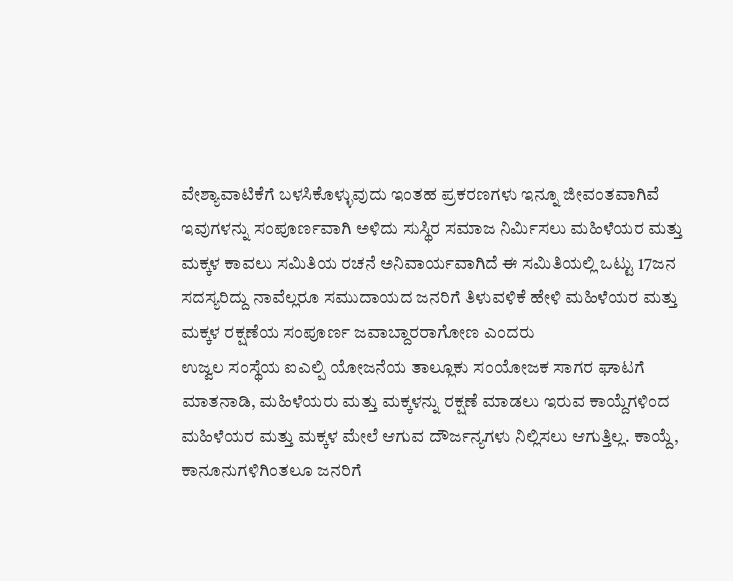ವೇಶ್ಯಾವಾಟಿಕೆಗೆ ಬಳಸಿಕೊಳ್ಳುವುದು ಇಂತಹ ಪ್ರಕರಣಗಳು ಇನ್ನೂ ಜೀವಂತವಾಗಿವೆ ಇವುಗಳನ್ನು ಸಂಪೂರ್ಣವಾಗಿ ಅಳಿದು ಸುಸ್ಥಿರ ಸಮಾಜ ನಿರ್ಮಿಸಲು ಮಹಿಳೆಯರ ಮತ್ತು ಮಕ್ಕಳ ಕಾವಲು ಸಮಿತಿಯ ರಚನೆ ಅನಿವಾರ್ಯವಾಗಿದೆ ಈ ಸಮಿತಿಯಲ್ಲಿ ಒಟ್ಟು 17ಜನ ಸದಸ್ಯರಿದ್ದು ನಾವೆಲ್ಲರೂ ಸಮುದಾಯದ ಜನರಿಗೆ ತಿಳುವಳಿಕೆ ಹೇಳಿ ಮಹಿಳೆಯರ ಮತ್ತು ಮಕ್ಕಳ ರಕ್ಷಣೆಯ ಸಂಪೂರ್ಣ ಜವಾಬ್ದಾರರಾಗೋಣ ಎಂದರು
ಉಜ್ವಲ ಸಂಸ್ಥೆಯ ಐಎಲ್ಪಿ ಯೋಜನೆಯ ತಾಲ್ಲೂಕು ಸಂಯೋಜಕ ಸಾಗರ ಘಾಟಗೆ ಮಾತನಾಡಿ, ಮಹಿಳೆಯರು ಮತ್ತು ಮಕ್ಕಳನ್ನು ರಕ್ಷಣೆ ಮಾಡಲು ಇರುವ ಕಾಯ್ದೆಗಳಿಂದ ಮಹಿಳೆಯರ ಮತ್ತು ಮಕ್ಕಳ ಮೇಲೆ ಆಗುವ ದೌರ್ಜನ್ಯಗಳು ನಿಲ್ಲಿಸಲು ಆಗುತ್ತಿಲ್ಲ. ಕಾಯ್ದೆ, ಕಾನೂನುಗಳಿಗಿಂತಲೂ ಜನರಿಗೆ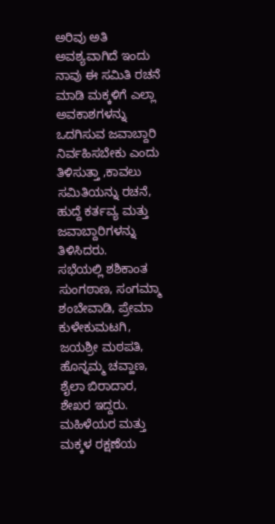ಅರಿವು ಅತಿ ಅವಶ್ಯವಾಗಿದೆ ಇಂದು ನಾವು ಈ ಸಮಿತಿ ರಚನೆ ಮಾಡಿ ಮಕ್ಕಳಿಗೆ ಎಲ್ಲಾ ಅವಕಾಶಗಳನ್ನು ಒದಗಿಸುವ ಜವಾಬ್ದಾರಿ ನಿರ್ವಹಿಸಬೇಕು ಎಂದು ತಿಳಿಸುತ್ತಾ ,ಕಾವಲು ಸಮಿತಿಯನ್ನು ರಚನೆ, ಹುದ್ದೆ ಕರ್ತವ್ಯ ಮತ್ತು ಜವಾಬ್ದಾರಿಗಳನ್ನು ತಿಳಿಸಿದರು.
ಸಭೆಯಲ್ಲಿ ಶಶಿಕಾಂತ ಸುಂಗಠಾಣ, ಸಂಗಮ್ಮಾ ಶಂಬೇವಾಡಿ, ಪ್ರೇಮಾ ಕುಳೇಕುಮಟಗಿ, ಜಯಶ್ರೀ ಮಠಪತಿ, ಹೊನ್ನಮ್ಮ ಚವ್ಹಾಣ, ಶೈಲಾ ಬಿರಾದಾರ, ಶೇಖರ ಇದ್ದರು.
ಮಹಿಳೆಯರ ಮತ್ತು ಮಕ್ಕಳ ರಕ್ಷಣೆಯ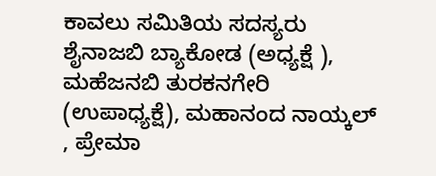ಕಾವಲು ಸಮಿತಿಯ ಸದಸ್ಯರು
ಶೈನಾಜಬಿ ಬ್ಯಾಕೋಡ (ಅಧ್ಯಕ್ಷೆ ), ಮಹೆಜನಬಿ ತುರಕನಗೇರಿ (ಉಪಾಧ್ಯಕ್ಷೆ), ಮಹಾನಂದ ನಾಯ್ಕಲ್ , ಪ್ರೇಮಾ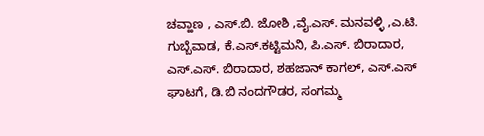ಚವ್ಹಾಣ , ಎಸ್.ಬಿ. ಜೋಶಿ ,ವೈ.ಎಸ್. ಮನವಳ್ಳಿ ,ಎ.ಟಿ. ಗುಬ್ಬೆವಾಡ, ಕೆ.ಎಸ್.ಕಟ್ಟಿಮನಿ, ಪಿ.ಎಸ್. ಬಿರಾದಾರ, ಎಸ್.ಎಸ್. ಬಿರಾದಾರ, ಶಹಜಾನ್ ಕಾಗಲ್, ಎಸ್.ಎಸ್ ಘಾಟಗೆ, ಡಿ.ಬಿ ನಂದಗೌಡರ, ಸಂಗಮ್ಮ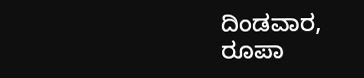ದಿಂಡವಾರ, ರೂಪಾ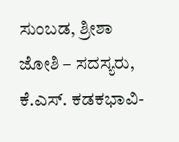ಸುಂಬಡ, ಶ್ರೀಶಾ ಜೋಶಿ – ಸದಸ್ಯರು, ಕೆ.ಎಸ್. ಕಡಕಭಾವಿ-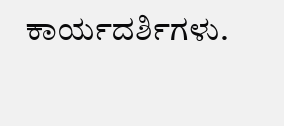ಕಾರ್ಯದರ್ಶಿಗಳು.